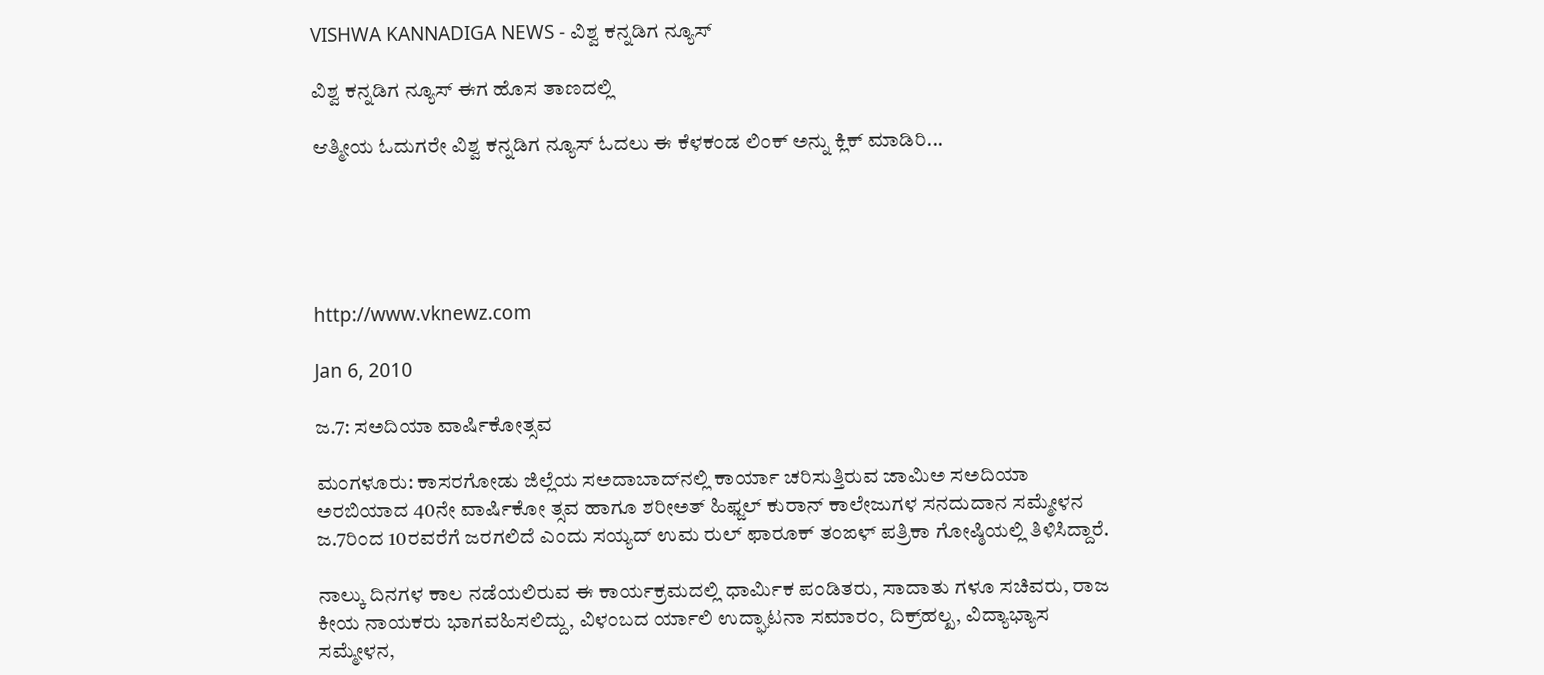VISHWA KANNADIGA NEWS - ವಿಶ್ವ ಕನ್ನಡಿಗ ನ್ಯೂಸ್

ವಿಶ್ವ ಕನ್ನಡಿಗ ನ್ಯೂಸ್ ಈಗ ಹೊಸ ತಾಣದಲ್ಲಿ

ಆತ್ಮೀಯ ಓದುಗರೇ ವಿಶ್ವ ಕನ್ನಡಿಗ ನ್ಯೂಸ್ ಓದಲು ಈ ಕೆಳಕಂಡ ಲಿಂಕ್ ಅನ್ನು ಕ್ಲಿಕ್ ಮಾಡಿರಿ...





http://www.vknewz.com

Jan 6, 2010

ಜ.7: ಸಅದಿಯಾ ವಾರ್ಷಿಕೋತ್ಸವ

ಮಂಗಳೂರು: ಕಾಸರಗೋಡು ಜಿಲ್ಲೆಯ ಸಅದಾಬಾದ್‌ನಲ್ಲಿ ಕಾರ್ಯಾ ಚರಿಸುತ್ತಿರುವ ಜಾಮಿಅ ಸಅದಿಯಾ ಅರಬಿಯಾದ 40ನೇ ವಾರ್ಷಿಕೋ ತ್ಸವ ಹಾಗೂ ಶರೀಅತ್‌ ಹಿಫ್ಜಲ್‌ ಕುರಾನ್‌ ಕಾಲೇಜುಗಳ ಸನದುದಾನ ಸಮ್ಮೇಳನ ಜ.7ರಿಂದ 10ರವರೆಗೆ ಜರಗಲಿದೆ ಎಂದು ಸಯ್ಯದ್‌ ಉಮ ರುಲ್‌ ಫಾರೂಕ್‌ ತಂಙಳ್‌ ಪತ್ರಿಕಾ ಗೋಷ್ಠಿಯಲ್ಲಿ ತಿಳಿಸಿದ್ದಾರೆ.

ನಾಲ್ಕು ದಿನಗಳ ಕಾಲ ನಡೆಯಲಿರುವ ಈ ಕಾರ್ಯಕ್ರಮದಲ್ಲಿ ಧಾರ್ಮಿಕ ಪಂಡಿತರು, ಸಾದಾತು ಗಳೂ ಸಚಿವರು, ರಾಜ ಕೀಯ ನಾಯಕರು ಭಾಗವಹಿಸಲಿದ್ದು, ವಿಳಂಬದ ರ್ಯಾಲಿ ಉದ್ಘಾಟನಾ ಸಮಾರಂ, ದಿಕ್ರ್‌ಹಲ್ಖ, ವಿದ್ಯಾಭ್ಯಾಸ ಸಮ್ಮೇಳನ,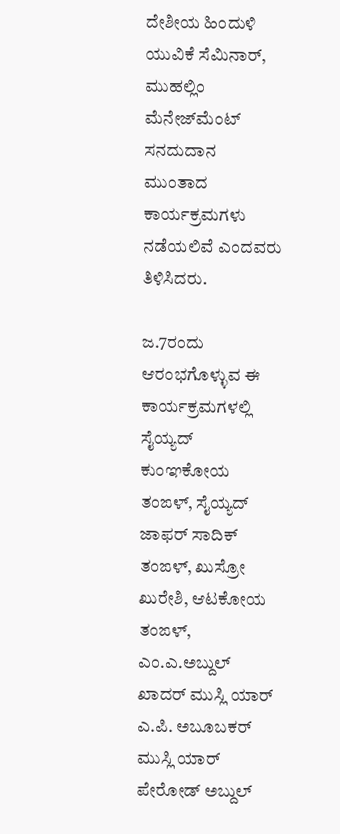ದೇಶೀಯ ಹಿಂದುಳಿ ಯುವಿಕೆ ಸೆಮಿನಾರ್‌, ಮುಹಲ್ಲಿಂ ಮೆನೇಜ್‌ಮೆಂಟ್‌ ಸನದುದಾನ ಮುಂತಾದ ಕಾರ್ಯಕ್ರಮಗಳು ನಡೆಯಲಿವೆ ಎಂದವರು ತಿಳಿಸಿದರು.

ಜ.7ರಂದು ಆರಂಭಗೊಳ್ಳುವ ಈ ಕಾರ್ಯಕ್ರಮಗಳಲ್ಲಿ ಸೈಯ್ಯದ್‌ ಕುಂಞಕೋಯ ತಂಙಳ್‌, ಸೈಯ್ಯದ್‌ ಜಾಫರ್‌ ಸಾದಿಕ್‌ ತಂಙಳ್‌, ಖುಸ್ರೋ ಖುರೇಶಿ, ಆಟಕೋಯ ತಂಙಳ್‌, ಎಂ.ಎ.ಅಬ್ದುಲ್‌ ಖಾದರ್‌ ಮುಸ್ಲಿ ಯಾರ್‌ ಎ.ಪಿ. ಅಬೂಬಕರ್‌ ಮುಸ್ಲಿ ಯಾರ್‌ ಪೇರೋಡ್‌ ಅಬ್ದುಲ್‌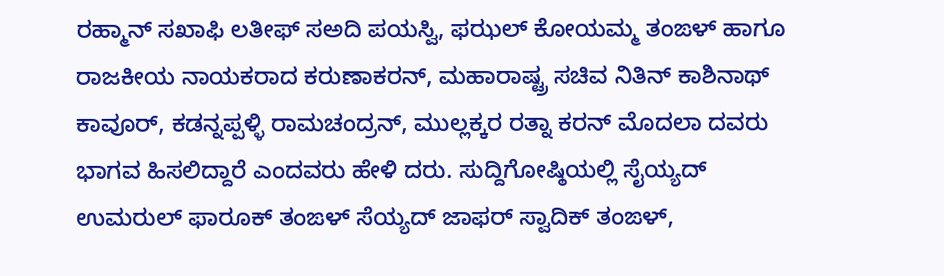ರಹ್ಮಾನ್‌ ಸಖಾಫಿ ಲತೀಫ್‌ ಸಅದಿ ಪಯಸ್ವಿ, ಫಝಲ್‌ ಕೋಯಮ್ಮ ತಂಙಳ್‌ ಹಾಗೂ ರಾಜಕೀಯ ನಾಯಕರಾದ ಕರುಣಾಕರನ್‌, ಮಹಾರಾಷ್ಟ್ರ ಸಚಿವ ನಿತಿನ್‌ ಕಾಶಿನಾಥ್‌ ಕಾವೂರ್‌, ಕಡನ್ನಪ್ಪಳ್ಳಿ ರಾಮಚಂದ್ರನ್‌, ಮುಲ್ಲಕ್ಕರ ರತ್ನಾ ಕರನ್‌ ಮೊದಲಾ ದವರು ಭಾಗವ ಹಿಸಲಿದ್ದಾರೆ ಎಂದವರು ಹೇಳಿ ದರು. ಸುದ್ದಿಗೋಷ್ಠಿಯಲ್ಲಿ ಸೈಯ್ಯದ್‌ ಉಮರುಲ್‌ ಫಾರೂಕ್‌ ತಂಙಳ್‌ ಸೆಯ್ಯದ್‌ ಜಾಫರ್‌ ಸ್ವಾದಿಕ್‌ ತಂಙಳ್‌,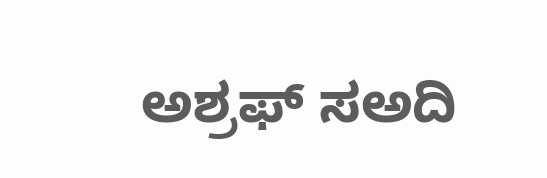ಅಶ್ರಫ್‌ ಸಅದಿ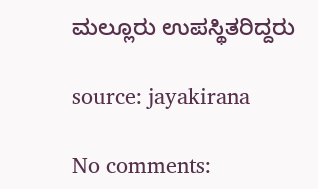ಮಲ್ಲೂರು ಉಪಸ್ಥಿತರಿದ್ದರು

source: jayakirana

No comments: